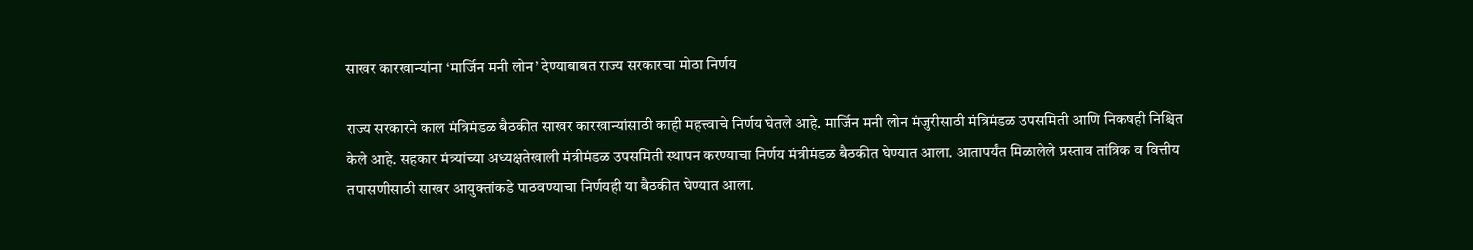साखर कारखान्यांना ‘मार्जिन मनी लोन’ देण्याबाबत राज्य सरकारचा मोठा निर्णय

राज्य सरकारने काल मंत्रिमंडळ बैठकीत साखर कारखान्यांसाठी काही महत्त्वाचे निर्णय घेतले आहे. मार्जिन मनी लोन मंजुरीसाठी मंत्रिमंडळ उपसमिती आणि निकषही निश्चित केले आहे. सहकार मंत्र्यांच्या अध्यक्षतेखाली मंत्रीमंडळ उपसमिती स्थापन करण्याचा निर्णय मंत्रीमंडळ बैठकीत घेण्यात आला. आतापर्यंत मिळालेले प्रस्ताव तांत्रिक व वित्तीय तपासणीसाठी साखर आयुक्तांकडे पाठवण्याचा निर्णयही या बैठकीत घेण्यात आला.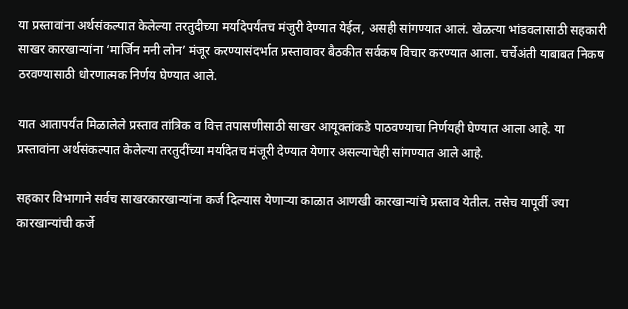या प्रस्तावांना अर्थसंकल्पात केलेल्या तरतुदीच्या मर्यादेपर्यंतच मंजुरी देण्यात येईल, असही सांगण्यात आलं. खेळत्या भांडवलासाठी सहकारी साखर कारखान्यांना ‘मार्जिन मनी लोन’ मंजूर करण्यासंदर्भात प्रस्तावावर बैठकीत सर्वकष विचार करण्यात आला. चर्चेअंती याबाबत निकष ठरवण्यासाठी धोरणात्मक निर्णय घेण्यात आले.

यात आतापर्यंत मिळालेले प्रस्ताव तांत्रिक व वित्त तपासणीसाठी साखर आयूक्तांकडे पाठवण्याचा निर्णयही घेण्यात आला आहे. या प्रस्तावांना अर्थसंकल्पात केलेल्या तरतुदींच्या मर्यादेतच मंजूरी देण्यात येणार असल्याचेही सांगण्यात आले आहे.

सहकार विभागाने सर्वच साखरकारखान्यांना कर्ज दिल्यास येणाऱ्या काळात आणखी कारखान्यांचे प्रस्ताव येतील. तसेच यापूर्वी ज्या कारखान्यांची कर्जे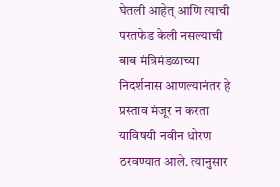घेतली आहेत् आणि त्याची परतफेड केली नसल्याची बाब मंत्रिमंडळाच्या निदर्शनास आणल्यानंतर हे प्रस्ताव मंजूर न करता याविषयी नवीन धोरण ठरवण्यात आले. त्यानुसार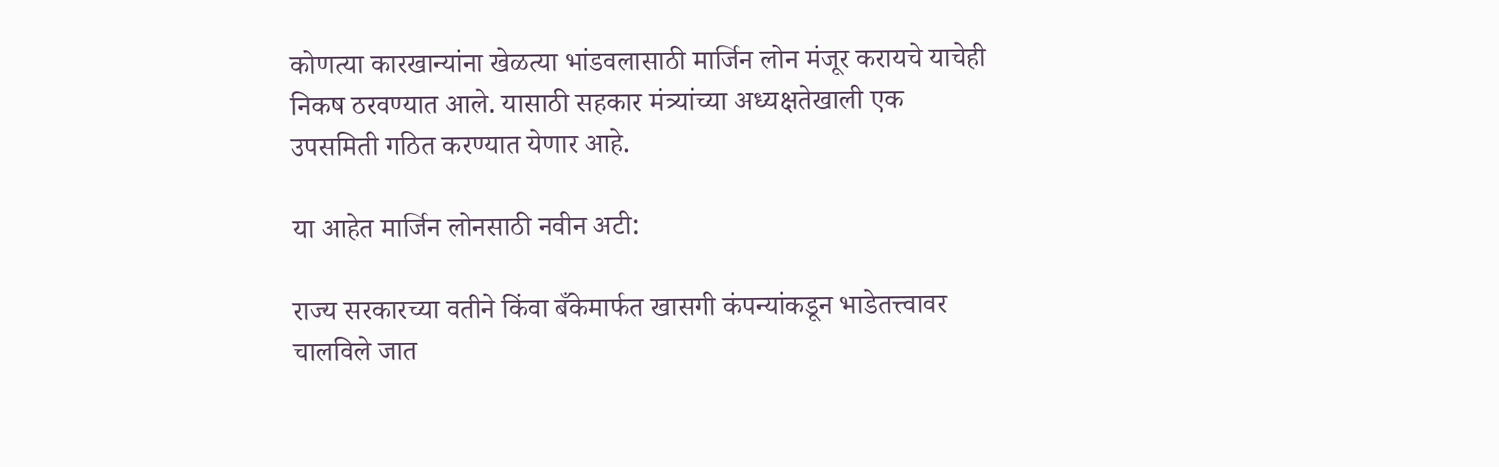कोणत्या कारखान्यांना खेळत्या भांडवलासाठी मार्जिन लोन मंजूर करायचे याचेही निकष ठरवण्यात आले. यासाठी सहकार मंत्र्यांच्या अध्यक्षतेखाली एक उपसमिती गठित करण्यात येणार आहे.

या आहेत मार्जिन लोनसाठी नवीन अटी:

राज्य सरकारच्या वतीने किंवा बँकेमार्फत खासगी कंपन्यांकडून भाडेतत्त्वावर चालविले जात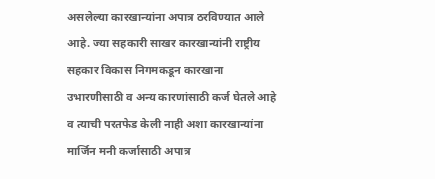असलेल्या कारखान्यांना अपात्र ठरविण्यात आले आहे. ज्या सहकारी साखर कारखान्यांनी राष्ट्रीय सहकार विकास निगमकडून कारखाना उभारणीसाठी व अन्य कारणांसाठी कर्ज घेतले आहे व त्याची परतफेड केली नाही अशा कारखान्यांना मार्जिन मनी कर्जासाठी अपात्र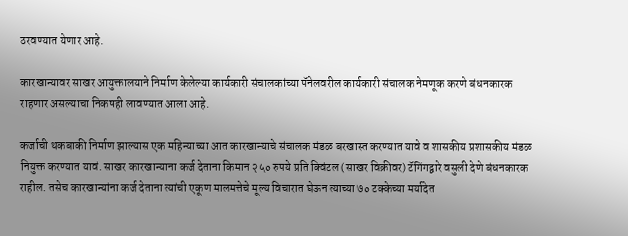ठरवण्यात येणार आहे.

कारखान्यावर साखर आयुक्तालयाने निर्माण केलेल्या कार्यकारी संचालकांच्या पॅनेलवरील कार्यकारी संचालक नेमणूक करणे बंधनकारक राहणार असल्याचा निकषही लावण्यात आला आहे.

कर्जाची थकबाकी निर्माण झाल्यास एक महिन्याच्या आत कारखान्याचे संचालक मंडळ बरखास्त करण्यात यावे व शासकीय प्रशासकीय मंडळ नियुक्त करण्यात यावं. साखर कारखान्याना कर्ज देताना किमान २५० रुपये प्रति क्विंटल (साखर विक्रीवर) टॅगिंगद्वारे वसुली देणे बंधनकारक राहील. तसेच कारखान्यांना कर्ज देताना त्यांची एकूण मालमत्तेचे मूल्य विचारात घेऊन त्याच्या ७० टक्केच्या मर्यादेत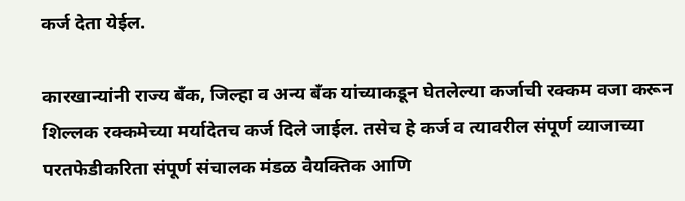कर्ज देता येईल.

कारखान्यांनी राज्य बँक, जिल्हा व अन्य बँक यांच्याकडून घेतलेल्या कर्जाची रक्कम वजा करून शिल्लक रक्कमेच्या मर्यादेतच कर्ज दिले जाईल. तसेच हे कर्ज व त्यावरील संपूर्ण व्याजाच्या परतफेडीकरिता संपूर्ण संचालक मंडळ वैयक्तिक आणि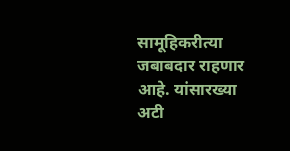सामूहिकरीत्या जबाबदार राहणार आहे. यांसारख्या अटी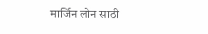मार्जिन लोन साठी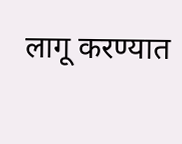लागू करण्यात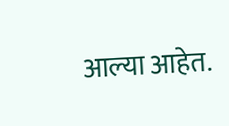आल्या आहेत.